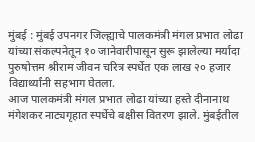मुंबई : मुंबई उपनगर जिल्ह्याचे पालकमंत्री मंगल प्रभात लोढा यांच्या संकल्पनेतून १० जानेवारीपासून सुरू झालेल्या मर्यादा पुरुषोत्तम श्रीराम जीवन चरित्र स्पर्धेत एक लाख २० हजार विद्यार्थ्यांनी सहभाग घेतला.
आज पालकमंत्री मंगल प्रभात लोढा यांच्या हस्ते दीनानाथ मंगेशकर नाट्यगृहात स्पर्धेचे बक्षीस वितरण झाले. मुंबईतील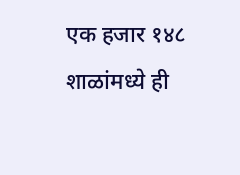एक हजार १४८ शाळांमध्ये ही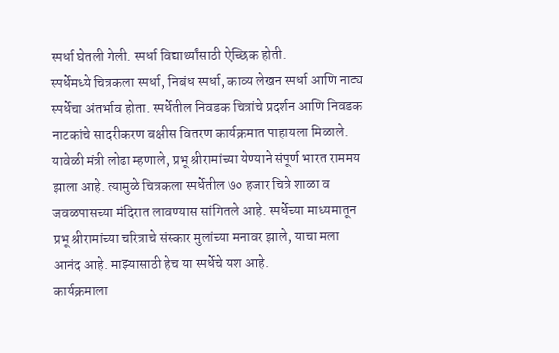स्पर्धा घेतली गेली. स्पर्धा विद्यार्थ्यांसाठी ऐच्छिक होती.
स्पर्धेमध्ये चित्रकला स्पर्धा, निबंध स्पर्धा, काव्य लेखन स्पर्धा आणि नाट्य स्पर्धेचा अंतर्भाव होता. स्पर्धेतील निवडक चित्रांचे प्रदर्शन आणि निवडक नाटकांचे सादरीकरण बक्षीस वितरण कार्यक्रमात पाहायला मिळाले.
यावेळी मंत्री लोढा म्हणाले, प्रभू श्रीरामांच्या येण्याने संपूर्ण भारत राममय झाला आहे. त्यामुळे चित्रकला स्पर्धेतील ७० हजार चित्रे शाळा व जवळपासच्या मंदिरात लावण्यास सांगितले आहे. स्पर्धेच्या माध्यमातून प्रभू श्रीरामांच्या चरित्राचे संस्कार मुलांच्या मनावर झाले, याचा मला आनंद आहे. माझ्यासाठी हेच या स्पर्धेचे यश आहे.
कार्यक्रमाला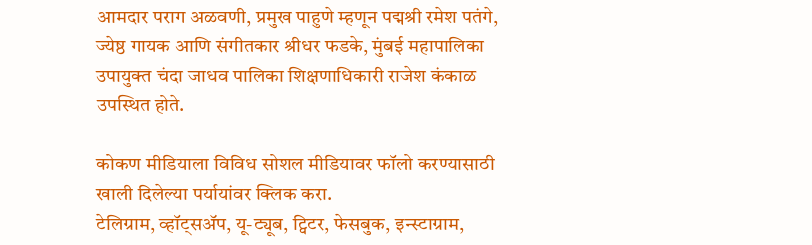आमदार पराग अळवणी, प्रमुख पाहुणे म्हणून पद्मश्री रमेश पतंगे, ज्येष्ठ गायक आणि संगीतकार श्रीधर फडके, मुंबई महापालिका उपायुक्त चंदा जाधव पालिका शिक्षणाधिकारी राजेश कंकाळ उपस्थित होते.

कोकण मीडियाला विविध सोशल मीडियावर फॉलो करण्यासाठी खाली दिलेल्या पर्यायांवर क्लिक करा.
टेलिग्राम, व्हॉट्सॲप, यू-ट्यूब, ट्विटर, फेसबुक, इन्स्टाग्राम,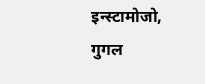इन्स्टामोजो, गुगल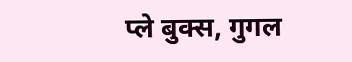प्ले बुक्स, गुगल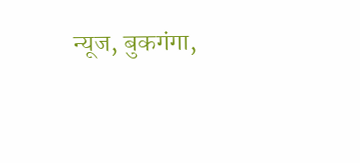न्यूज, बुकगंगा,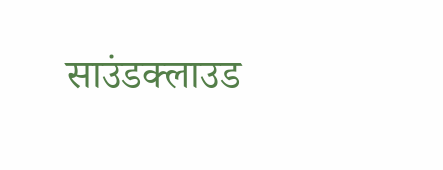साउंडक्लाउड